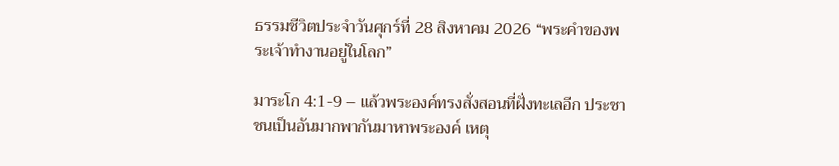ธรรมชีวิตประจำวันศุกร์ที่ 28 สิงหาคม 2026 “พระคำของพระเจ้าทำงานอยู่ในโลก”

มาระโก 4:1-9 – แล้วพระองค์ทรงสั่งสอนที่ฝั่งทะเลอีก ประชาชนเป็นอันมากพากันมาหาพระองค์ เหตุ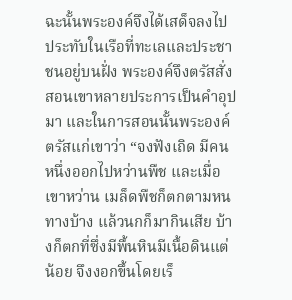ฉะนั้นพระองค์จึงได้เสด็จลงไปประทับในเรือที่ทะเลและประชาชนอยู่บนฝั่ง พระองค์จึงตรัสสั่งสอนเขาหลายประการเป็นคำอุปมา และในการสอนนั้นพระองค์ตรัสแก่เขาว่า “จงฟังเถิด มีคนหนึ่งออกไปหว่านพืช และเมื่อเขาหว่าน เมล็ดพืชก็ตกตามหนทางบ้าง แล้วนกก็มากินเสีย บ้างก็ตกที่ซึ่งมีพื้นหินมีเนื้อดินแต่น้อย จึงงอกขึ้นโดยเร็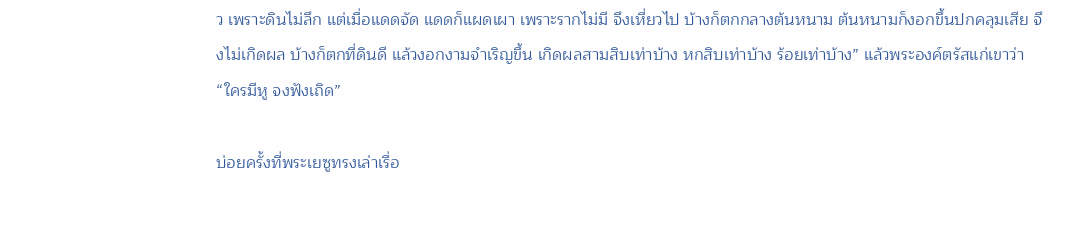ว เพราะดินไม่ลึก แต่เมื่อแดดจัด แดดก็แผดเผา เพราะรากไม่มี จึงเหี่ยวไป บ้างก็ตกกลางต้นหนาม ต้นหนามก็งอกขึ้นปกคลุมเสีย จึงไม่เกิดผล บ้างก็ตกที่ดินดี แล้วงอกงามจำเริญขึ้น เกิดผลสามสิบเท่าบ้าง หกสิบเท่าบ้าง ร้อยเท่าบ้าง” แล้วพระองค์ตรัสแก่เขาว่า “ใครมีหู จงฟังเถิด”

บ่อยครั้งที่พระเยซูทรงเล่าเรื่อ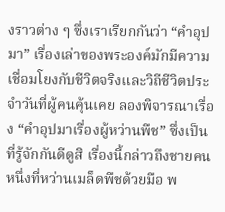งราวต่าง ๆ ซึ่งเราเรียกกันว่า “คำอุปมา” เรื่องเล่าของพระองค์มักมีความเชื่อมโยงกับชีวิตจริงและวิถีชีวิตประจำวันที่ผู้คนคุ้นเคย ลองพิจารณาเรื่อง “คำอุปมาเรื่องผู้หว่านพืช” ซึ่งเป็นที่รู้จักกันดีดูสิ เรื่องนี้กล่าวถึงชายคนหนึ่งที่หว่านเมล็ดพืชด้วยมือ พ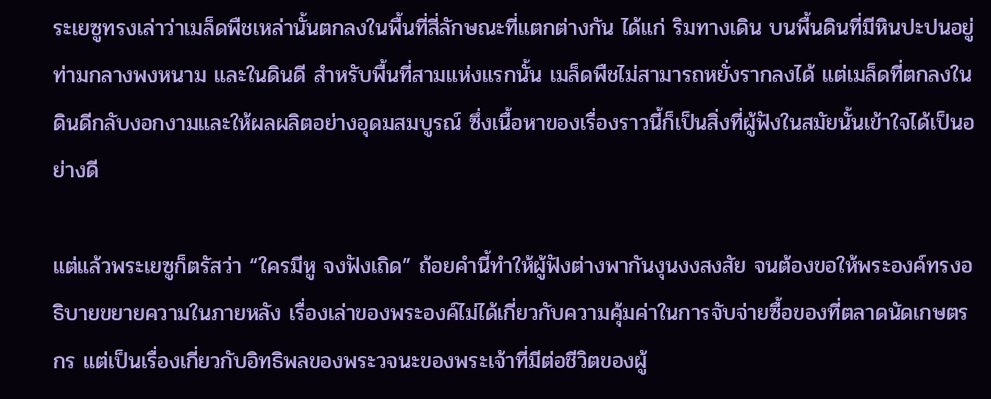ระเยซูทรงเล่าว่าเมล็ดพืชเหล่านั้นตกลงในพื้นที่สี่ลักษณะที่แตกต่างกัน ได้แก่ ริมทางเดิน บนพื้นดินที่มีหินปะปนอยู่ ท่ามกลางพงหนาม และในดินดี สำหรับพื้นที่สามแห่งแรกนั้น เมล็ดพืชไม่สามารถหยั่งรากลงได้ แต่เมล็ดที่ตกลงในดินดีกลับงอกงามและให้ผลผลิตอย่างอุดมสมบูรณ์ ซึ่งเนื้อหาของเรื่องราวนี้ก็เป็นสิ่งที่ผู้ฟังในสมัยนั้นเข้าใจได้เป็นอย่างดี

แต่แล้วพระเยซูก็ตรัสว่า “ใครมีหู จงฟังเถิด” ถ้อยคำนี้ทำให้ผู้ฟังต่างพากันงุนงงสงสัย จนต้องขอให้พระองค์ทรงอธิบายขยายความในภายหลัง เรื่องเล่าของพระองค์ไม่ได้เกี่ยวกับความคุ้มค่าในการจับจ่ายซื้อของที่ตลาดนัดเกษตรกร แต่เป็นเรื่องเกี่ยวกับอิทธิพลของพระวจนะของพระเจ้าที่มีต่อชีวิตของผู้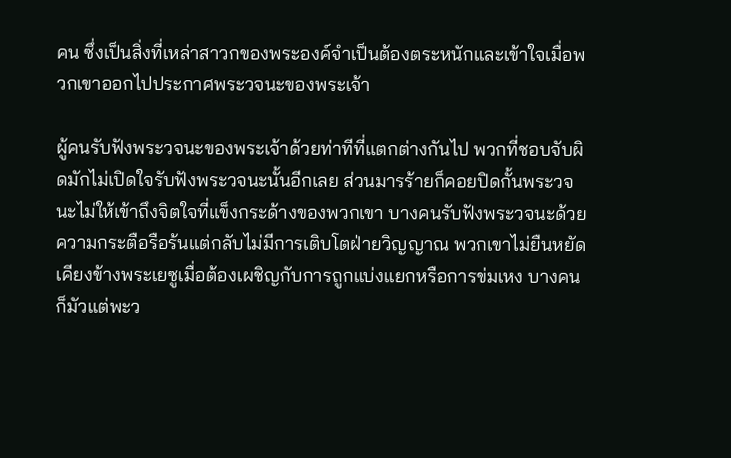คน ซึ่งเป็นสิ่งที่เหล่าสาวกของพระองค์จำเป็นต้องตระหนักและเข้าใจเมื่อพวกเขาออกไปประกาศพระวจนะของพระเจ้า

ผู้คนรับฟังพระวจนะของพระเจ้าด้วยท่าทีที่แตกต่างกันไป พวกที่ชอบจับผิดมักไม่เปิดใจรับฟังพระวจนะนั้นอีกเลย ส่วนมารร้ายก็คอยปิดกั้นพระวจนะไม่ให้เข้าถึงจิตใจที่แข็งกระด้างของพวกเขา บางคนรับฟังพระวจนะด้วยความกระตือรือร้นแต่กลับไม่มีการเติบโตฝ่ายวิญญาณ พวกเขาไม่ยืนหยัดเคียงข้างพระเยซูเมื่อต้องเผชิญกับการถูกแบ่งแยกหรือการข่มเหง บางคนก็มัวแต่พะว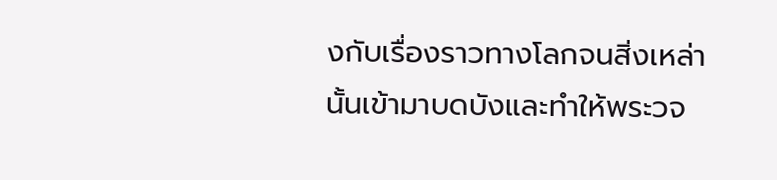งกับเรื่องราวทางโลกจนสิ่งเหล่านั้นเข้ามาบดบังและทำให้พระวจ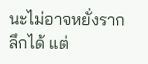นะไม่อาจหยั่งรากลึกได้ แต่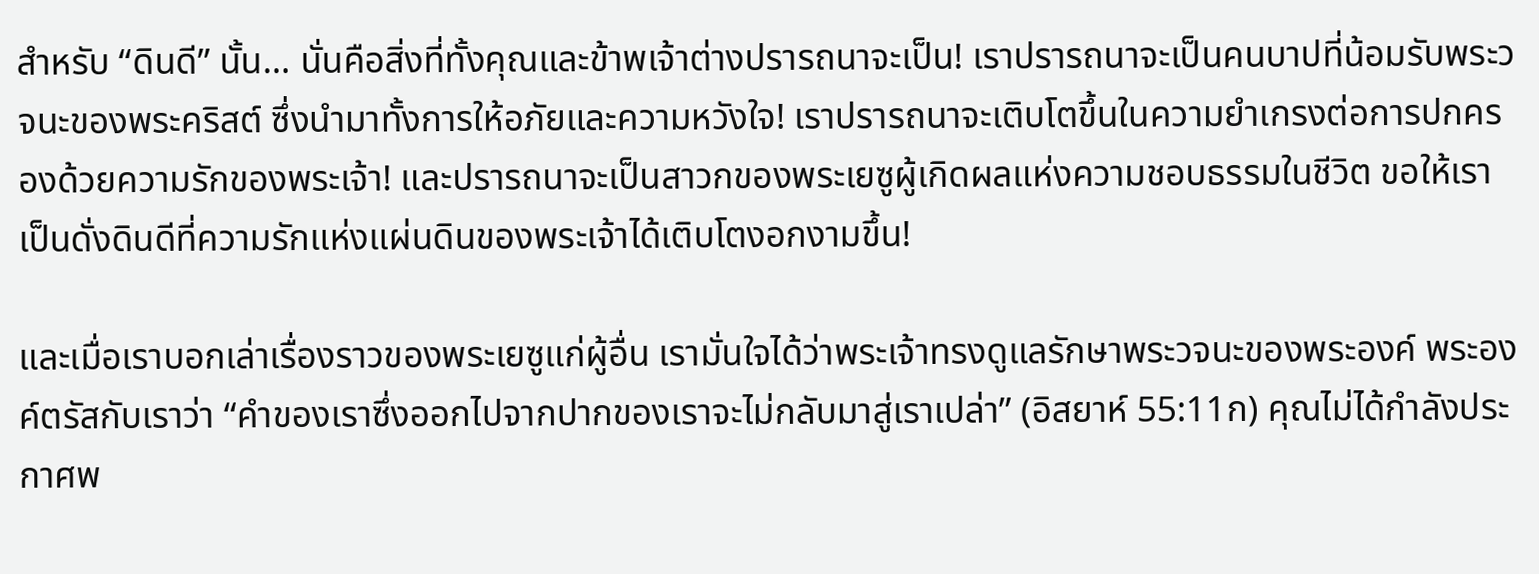สำหรับ “ดินดี” นั้น… นั่นคือสิ่งที่ทั้งคุณและข้าพเจ้าต่างปรารถนาจะเป็น! เราปรารถนาจะเป็นคนบาปที่น้อมรับพระวจนะของพระคริสต์ ซึ่งนำมาทั้งการให้อภัยและความหวังใจ! เราปรารถนาจะเติบโตขึ้นในความยำเกรงต่อการปกครองด้วยความรักของพระเจ้า! และปรารถนาจะเป็นสาวกของพระเยซูผู้เกิดผลแห่งความชอบธรรมในชีวิต ขอให้เราเป็นดั่งดินดีที่ความรักแห่งแผ่นดินของพระเจ้าได้เติบโตงอกงามขึ้น!

และเมื่อเราบอกเล่าเรื่องราวของพระเยซูแก่ผู้อื่น เรามั่นใจได้ว่าพระเจ้าทรงดูแลรักษาพระวจนะของพระองค์ พระองค์ตรัสกับเราว่า “คำของเราซึ่งออกไปจากปากของเราจะไม่กลับมาสู่เราเปล่า” (อิสยาห์ 55:11ก) คุณไม่ได้กำลังประกาศพ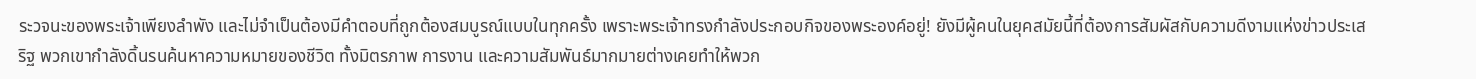ระวจนะของพระเจ้าเพียงลำพัง และไม่จำเป็นต้องมีคำตอบที่ถูกต้องสมบูรณ์แบบในทุกครั้ง เพราะพระเจ้าทรงกำลังประกอบกิจของพระองค์อยู่! ยังมีผู้คนในยุคสมัยนี้ที่ต้องการสัมผัสกับความดีงามแห่งข่าวประเสริฐ พวกเขากำลังดิ้นรนค้นหาความหมายของชีวิต ทั้งมิตรภาพ การงาน และความสัมพันธ์มากมายต่างเคยทำให้พวก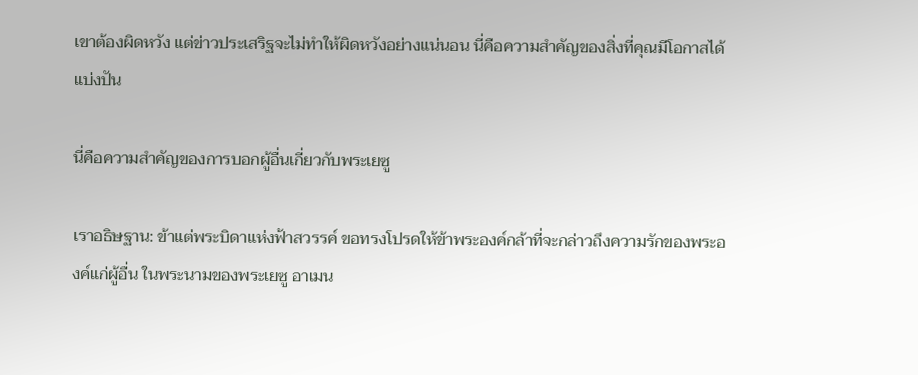เขาต้องผิดหวัง แต่ข่าวประเสริฐจะไม่ทำให้ผิดหวังอย่างแน่นอน นี่คือความสำคัญของสิ่งที่คุณมีโอกาสได้แบ่งปัน

นี่คือความสำคัญของการบอกผู้อื่นเกี่ยวกับพระเยซู

เราอธิษฐาน: ข้าแต่พระบิดาแห่งฟ้าสวรรค์ ขอทรงโปรดให้ข้าพระองค์กล้าที่จะกล่าวถึงความรักของพระองค์แก่ผู้อื่น ในพระนามของพระเยซู อาเมน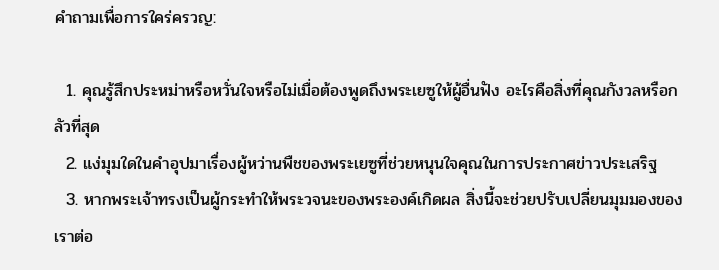คำถามเพื่อการใคร่ครวญ:

  1. คุณรู้สึกประหม่าหรือหวั่นใจหรือไม่เมื่อต้องพูดถึงพระเยซูให้ผู้อื่นฟัง อะไรคือสิ่งที่คุณกังวลหรือกลัวที่สุด
  2. แง่มุมใดในคำอุปมาเรื่องผู้หว่านพืชของพระเยซูที่ช่วยหนุนใจคุณในการประกาศข่าวประเสริฐ
  3. หากพระเจ้าทรงเป็นผู้กระทำให้พระวจนะของพระองค์เกิดผล สิ่งนี้จะช่วยปรับเปลี่ยนมุมมองของเราต่อ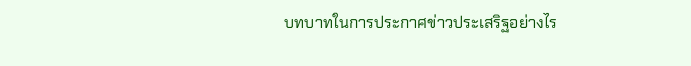บทบาทในการประกาศข่าวประเสริฐอย่างไร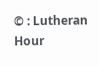© : Lutheran Hour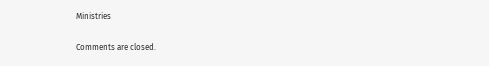Ministries

Comments are closed.